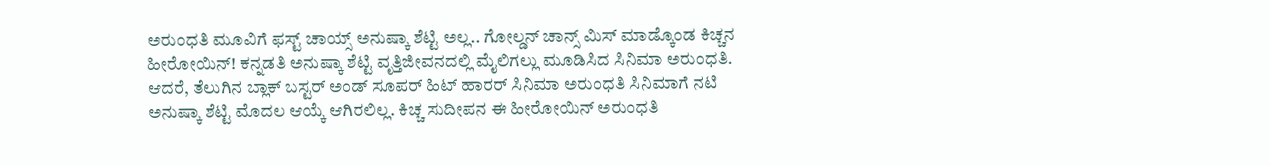ಅರುಂಧತಿ ಮೂವಿಗೆ ಫಸ್ಟ್ ಚಾಯ್ಸ್ ಅನುಷ್ಕಾ ಶೆಟ್ಟಿ ಅಲ್ಲ.. ಗೋಲ್ಡನ್ ಚಾನ್ಸ್ ಮಿಸ್ ಮಾಡ್ಕೊಂಡ ಕಿಚ್ಚನ ಹೀರೋಯಿನ್! ಕನ್ನಡತಿ ಅನುಷ್ಕಾ ಶೆಟ್ಟಿ ವೃತ್ತಿಜೀವನದಲ್ಲಿ ಮೈಲಿಗಲ್ಲು ಮೂಡಿಸಿದ ಸಿನಿಮಾ ಅರುಂಧತಿ. ಆದರೆ, ತೆಲುಗಿನ ಬ್ಲಾಕ್ ಬಸ್ಟರ್ ಅಂಡ್ ಸೂಪರ್ ಹಿಟ್ ಹಾರರ್ ಸಿನಿಮಾ ಅರುಂಧತಿ ಸಿನಿಮಾಗೆ ನಟಿ ಅನುಷ್ಕಾ ಶೆಟ್ಟಿ ಮೊದಲ ಆಯ್ಕೆ ಆಗಿರಲಿಲ್ಲ. ಕಿಚ್ಚ ಸುದೀಪನ ಈ ಹೀರೋಯಿನ್ ಅರುಂಧತಿ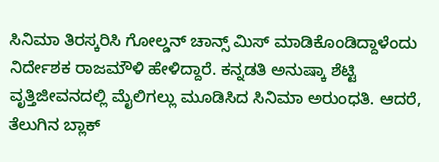ಸಿನಿಮಾ ತಿರಸ್ಕರಿಸಿ ಗೋಲ್ಡನ್ ಚಾನ್ಸ್ ಮಿಸ್ ಮಾಡಿಕೊಂಡಿದ್ದಾಳೆಂದು ನಿರ್ದೇಶಕ ರಾಜಮೌಳಿ ಹೇಳಿದ್ದಾರೆ. ಕನ್ನಡತಿ ಅನುಷ್ಕಾ ಶೆಟ್ಟಿ ವೃತ್ತಿಜೀವನದಲ್ಲಿ ಮೈಲಿಗಲ್ಲು ಮೂಡಿಸಿದ ಸಿನಿಮಾ ಅರುಂಧತಿ. ಆದರೆ, ತೆಲುಗಿನ ಬ್ಲಾಕ್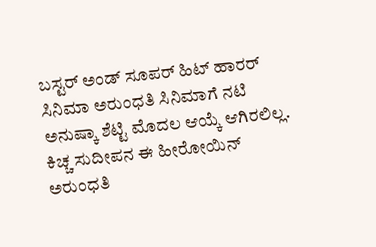ಬಸ್ಟರ್ ಅಂಡ್ ಸೂಪರ್ ಹಿಟ್ ಹಾರರ್ ಸಿನಿಮಾ ಅರುಂಧತಿ ಸಿನಿಮಾಗೆ ನಟಿ ಅನುಷ್ಕಾ ಶೆಟ್ಟಿ ಮೊದಲ ಆಯ್ಕೆ ಆಗಿರಲಿಲ್ಲ. ಕಿಚ್ಚ ಸುದೀಪನ ಈ ಹೀರೋಯಿನ್ ಅರುಂಧತಿ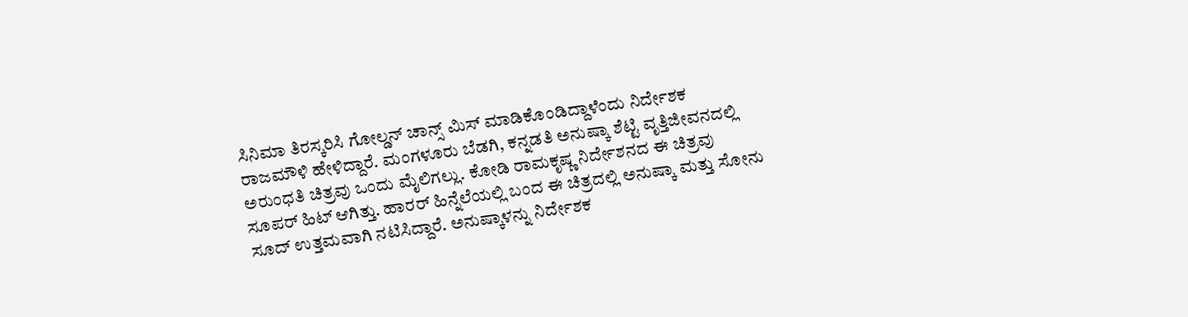ಸಿನಿಮಾ ತಿರಸ್ಕರಿಸಿ ಗೋಲ್ಡನ್ ಚಾನ್ಸ್ ಮಿಸ್ ಮಾಡಿಕೊಂಡಿದ್ದಾಳೆಂದು ನಿರ್ದೇಶಕ ರಾಜಮೌಳಿ ಹೇಳಿದ್ದಾರೆ. ಮಂಗಳೂರು ಬೆಡಗಿ, ಕನ್ನಡತಿ ಅನುಷ್ಕಾ ಶೆಟ್ಟಿ ವೃತ್ತಿಜೀವನದಲ್ಲಿ ಅರುಂಧತಿ ಚಿತ್ರವು ಒಂದು ಮೈಲಿಗಲ್ಲು. ಕೋಡಿ ರಾಮಕೃಷ್ಣ ನಿರ್ದೇಶನದ ಈ ಚಿತ್ರವು ಸೂಪರ್ ಹಿಟ್ ಆಗಿತ್ತು. ಹಾರರ್ ಹಿನ್ನೆಲೆಯಲ್ಲಿ ಬಂದ ಈ ಚಿತ್ರದಲ್ಲಿ ಅನುಷ್ಕಾ ಮತ್ತು ಸೋನು ಸೂದ್ ಉತ್ತಮವಾಗಿ ನಟಿಸಿದ್ದಾರೆ. ಅನುಷ್ಕಾಳನ್ನು ನಿರ್ದೇಶಕ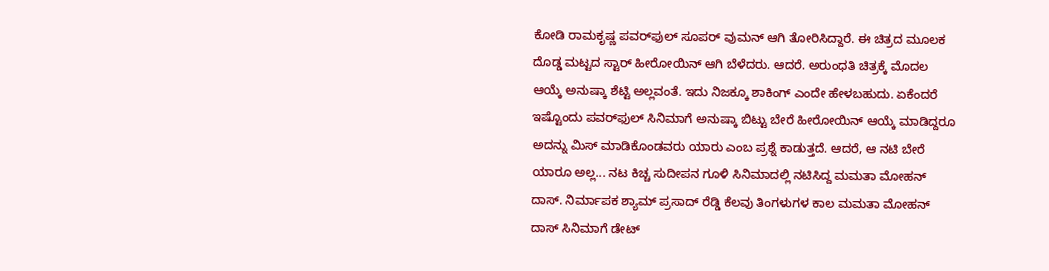ಕೋಡಿ ರಾಮಕೃಷ್ಣ ಪವರ್‌ಫುಲ್ ಸೂಪರ್ ವುಮನ್ ಆಗಿ ತೋರಿಸಿದ್ದಾರೆ. ಈ ಚಿತ್ರದ ಮೂಲಕ ದೊಡ್ಡ ಮಟ್ಟದ ಸ್ಟಾರ್ ಹೀರೋಯಿನ್ ಆಗಿ ಬೆಳೆದರು. ಆದರೆ. ಅರುಂಧತಿ ಚಿತ್ರಕ್ಕೆ ಮೊದಲ ಆಯ್ಕೆ ಅನುಷ್ಕಾ ಶೆಟ್ಟಿ ಅಲ್ಲವಂತೆ. ಇದು ನಿಜಕ್ಕೂ ಶಾಕಿಂಗ್ ಎಂದೇ ಹೇಳಬಹುದು. ಏಕೆಂದರೆ ಇಷ್ಟೊಂದು ಪವರ್‌ಫುಲ್ ಸಿನಿಮಾಗೆ ಅನುಷ್ಕಾ ಬಿಟ್ಟು ಬೇರೆ ಹೀರೋಯಿನ್‌ ಆಯ್ಕೆ ಮಾಡಿದ್ದರೂ ಅದನ್ನು ಮಿಸ್ ಮಾಡಿಕೊಂಡವರು ಯಾರು ಎಂಬ ಪ್ರಶ್ನೆ ಕಾಡುತ್ತದೆ. ಆದರೆ, ಆ ನಟಿ ಬೇರೆ ಯಾರೂ ಅಲ್ಲ... ನಟ ಕಿಚ್ಚ ಸುದೀಪನ ಗೂಳಿ ಸಿನಿಮಾದಲ್ಲಿ ನಟಿಸಿದ್ದ ಮಮತಾ ಮೋಹನ್ ದಾಸ್. ನಿರ್ಮಾಪಕ ಶ್ಯಾಮ್ ಪ್ರಸಾದ್ ರೆಡ್ಡಿ ಕೆಲವು ತಿಂಗಳುಗಳ ಕಾಲ ಮಮತಾ ಮೋಹನ್ ದಾಸ್ ಸಿನಿಮಾಗೆ ಡೇಟ್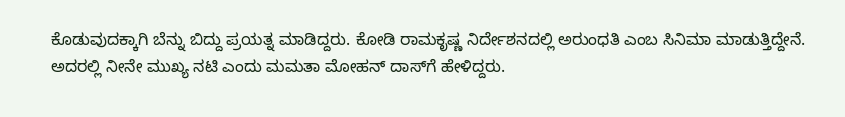ಕೊಡುವುದಕ್ಕಾಗಿ ಬೆನ್ನು ಬಿದ್ದು ಪ್ರಯತ್ನ ಮಾಡಿದ್ದರು. ಕೋಡಿ ರಾಮಕೃಷ್ಣ ನಿರ್ದೇಶನದಲ್ಲಿ ಅರುಂಧತಿ ಎಂಬ ಸಿನಿಮಾ ಮಾಡುತ್ತಿದ್ದೇನೆ. ಅದರಲ್ಲಿ ನೀನೇ ಮುಖ್ಯ ನಟಿ ಎಂದು ಮಮತಾ ಮೋಹನ್ ದಾಸ್‌ಗೆ ಹೇಳಿದ್ದರು.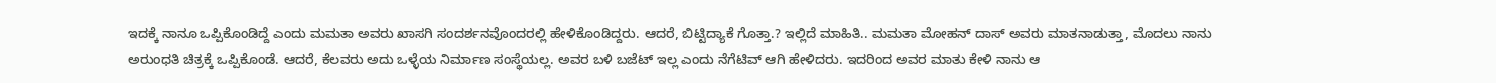ಇದಕ್ಕೆ ನಾನೂ ಒಪ್ಪಿಕೊಂಡಿದ್ದೆ ಎಂದು ಮಮತಾ ಅವರು ಖಾಸಗಿ ಸಂದರ್ಶನವೊಂದರಲ್ಲಿ ಹೇಳಿಕೊಂಡಿದ್ದರು. ಆದರೆ, ಬಿಟ್ಟಿದ್ಯಾಕೆ ಗೊತ್ತಾ.? ಇಲ್ಲಿದೆ ಮಾಹಿತಿ.. ಮಮತಾ ಮೋಹನ್ ದಾಸ್ ಅವರು ಮಾತನಾಡುತ್ತಾ, ಮೊದಲು ನಾನು ಅರುಂಧತಿ ಚಿತ್ರಕ್ಕೆ ಒಪ್ಪಿಕೊಂಡೆ. ಆದರೆ, ಕೆಲವರು ಅದು ಒಳ್ಳೆಯ ನಿರ್ಮಾಣ ಸಂಸ್ಥೆಯಲ್ಲ. ಅವರ ಬಳಿ ಬಜೆಟ್ ಇಲ್ಲ ಎಂದು ನೆಗೆಟಿವ್ ಆಗಿ ಹೇಳಿದರು. ಇದರಿಂದ ಅವರ ಮಾತು ಕೇಳಿ ನಾನು ಆ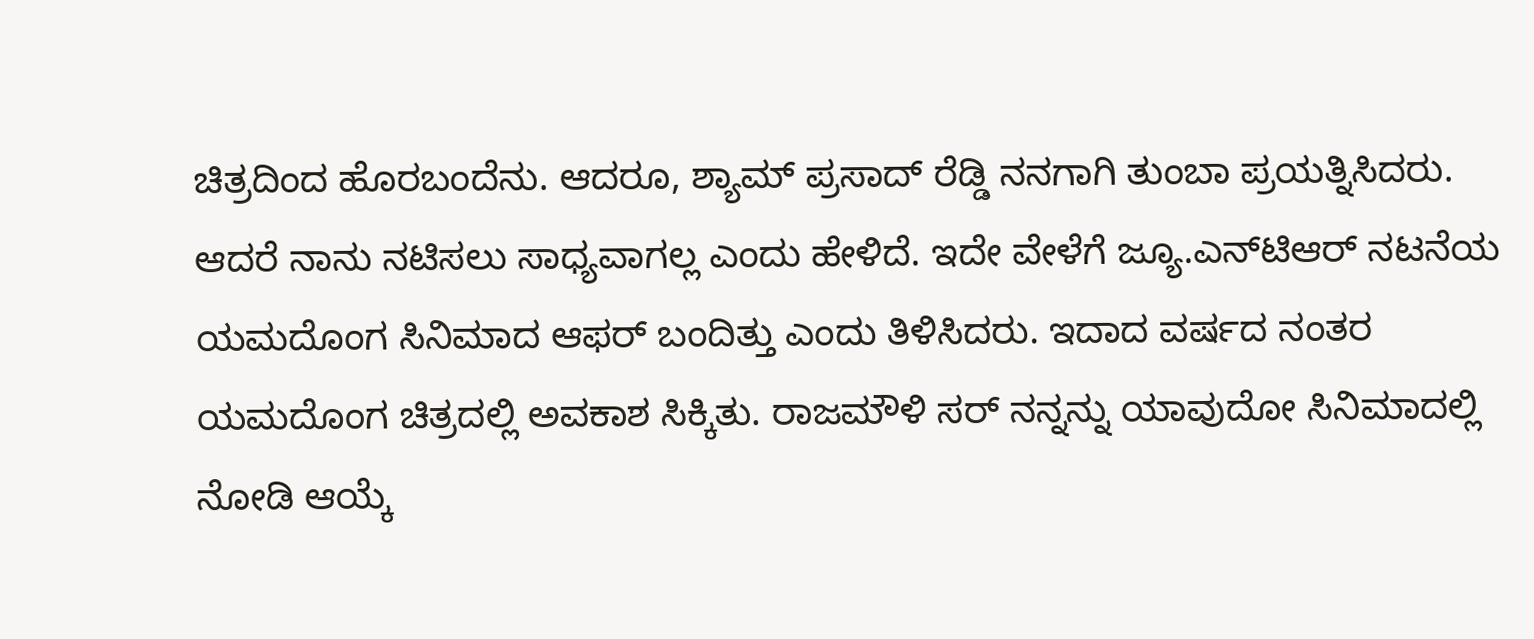ಚಿತ್ರದಿಂದ ಹೊರಬಂದೆನು. ಆದರೂ, ಶ್ಯಾಮ್ ಪ್ರಸಾದ್ ರೆಡ್ಡಿ ನನಗಾಗಿ ತುಂಬಾ ಪ್ರಯತ್ನಿಸಿದರು. ಆದರೆ ನಾನು ನಟಿಸಲು ಸಾಧ್ಯವಾಗಲ್ಲ ಎಂದು ಹೇಳಿದೆ. ಇದೇ ವೇಳೆಗೆ ಜ್ಯೂ.ಎನ್‌ಟಿಆರ್ ನಟನೆಯ ಯಮದೊಂಗ ಸಿನಿಮಾದ ಆಫರ್ ಬಂದಿತ್ತು ಎಂದು ತಿಳಿಸಿದರು. ಇದಾದ ವರ್ಷದ ನಂತರ ಯಮದೊಂಗ ಚಿತ್ರದಲ್ಲಿ ಅವಕಾಶ ಸಿಕ್ಕಿತು. ರಾಜಮೌಳಿ ಸರ್ ನನ್ನನ್ನು ಯಾವುದೋ ಸಿನಿಮಾದಲ್ಲಿ ನೋಡಿ ಆಯ್ಕೆ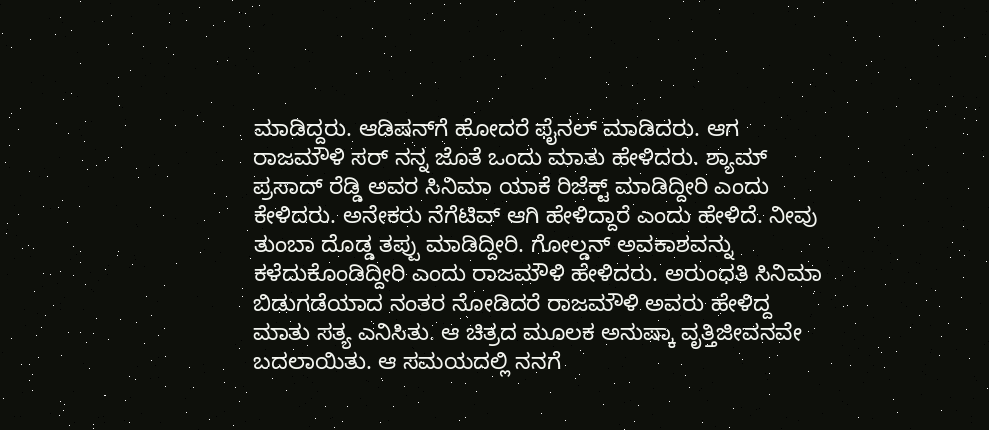ಮಾಡಿದ್ದರು. ಆಡಿಷನ್‌ಗೆ ಹೋದರೆ ಫೈನಲ್ ಮಾಡಿದರು. ಆಗ ರಾಜಮೌಳಿ ಸರ್ ನನ್ನ ಜೊತೆ ಒಂದು ಮಾತು ಹೇಳಿದರು. ಶ್ಯಾಮ್ ಪ್ರಸಾದ್ ರೆಡ್ಡಿ ಅವರ ಸಿನಿಮಾ ಯಾಕೆ ರಿಜೆಕ್ಟ್ ಮಾಡಿದ್ದೀರಿ ಎಂದು ಕೇಳಿದರು. ಅನೇಕರು ನೆಗೆಟಿವ್ ಆಗಿ ಹೇಳಿದ್ದಾರೆ ಎಂದು ಹೇಳಿದೆ. ನೀವು ತುಂಬಾ ದೊಡ್ಡ ತಪ್ಪು ಮಾಡಿದ್ದೀರಿ. ಗೋಲ್ಡನ್ ಅವಕಾಶವನ್ನು ಕಳೆದುಕೊಂಡಿದ್ದೀರಿ ಎಂದು ರಾಜಮೌಳಿ ಹೇಳಿದರು. ಅರುಂಧತಿ ಸಿನಿಮಾ ಬಿಡುಗಡೆಯಾದ ನಂತರ ನೋಡಿದರೆ ರಾಜಮೌಳಿ ಅವರು ಹೇಳಿದ್ದ ಮಾತು ಸತ್ಯ ಎನಿಸಿತು. ಆ ಚಿತ್ರದ ಮೂಲಕ ಅನುಷ್ಕಾ ವೃತ್ತಿಜೀವನವೇ ಬದಲಾಯಿತು. ಆ ಸಮಯದಲ್ಲಿ ನನಗೆ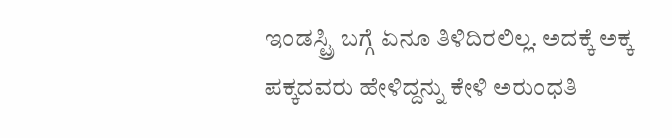ಇಂಡಸ್ಟ್ರಿ ಬಗ್ಗೆ ಏನೂ ತಿಳಿದಿರಲಿಲ್ಲ. ಅದಕ್ಕೆ ಅಕ್ಕ ಪಕ್ಕದವರು ಹೇಳಿದ್ದನ್ನು ಕೇಳಿ ಅರುಂಧತಿ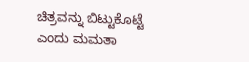ಚಿತ್ರವನ್ನು ಬಿಟ್ಟುಕೊಟ್ಟೆ ಎಂದು ಮಮತಾ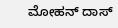ಮೋಹನ್ ದಾಸ್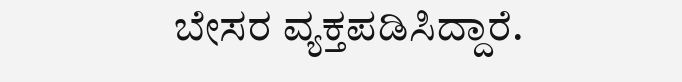ಬೇಸರ ವ್ಯಕ್ತಪಡಿಸಿದ್ದಾರೆ.